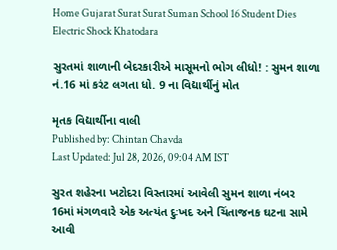Home Gujarat Surat Surat Suman School 16 Student Dies Electric Shock Khatodara

સુરતમાં શાળાની બેદરકારીએ માસૂમનો ભોગ લીધો! : સુમન શાળા નં.16 માં કરંટ લગતા ધો. 9 ના વિદ્યાર્થીનું મોત

મૃતક વિદ્યાર્થીના વાલી
Published by: Chintan Chavda
Last Updated: Jul 28, 2026, 09:04 AM IST

સુરત શહેરના ખટોદરા વિસ્તારમાં આવેલી સુમન શાળા નંબર 16માં મંગળવારે એક અત્યંત દુઃખદ અને ચિંતાજનક ઘટના સામે આવી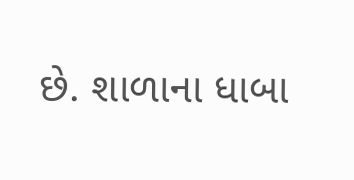છે. શાળાના ધાબા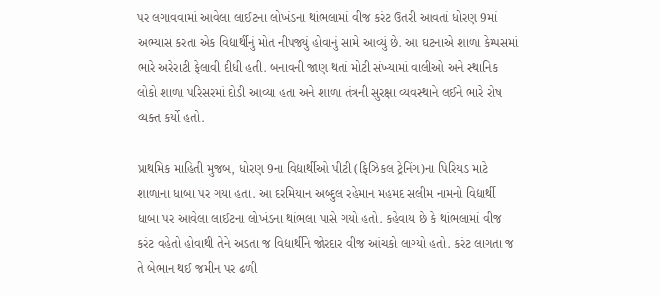પર લગાવવામાં આવેલા લાઈટના લોખંડના થાંભલામાં વીજ કરંટ ઉતરી આવતાં ધોરણ 9માં અભ્યાસ કરતા એક વિદ્યાર્થીનું મોત નીપજ્યું હોવાનું સામે આવ્યું છે. આ ઘટનાએ શાળા કેમ્પસમાં ભારે અરેરાટી ફેલાવી દીધી હતી. બનાવની જાણ થતાં મોટી સંખ્યામાં વાલીઓ અને સ્થાનિક લોકો શાળા પરિસરમાં દોડી આવ્યા હતા અને શાળા તંત્રની સુરક્ષા વ્યવસ્થાને લઈને ભારે રોષ વ્યક્ત કર્યો હતો.

પ્રાથમિક માહિતી મુજબ, ધોરણ 9ના વિદ્યાર્થીઓ પીટી (ફિઝિકલ ટ્રેનિંગ)ના પિરિયડ માટે શાળાના ધાબા પર ગયા હતા. આ દરમિયાન અબ્દુલ રહેમાન મહમદ સલીમ નામનો વિદ્યાર્થી ધાબા પર આવેલા લાઈટના લોખંડના થાંભલા પાસે ગયો હતો. કહેવાય છે કે થાંભલામાં વીજ કરંટ વહેતો હોવાથી તેને અડતા જ વિદ્યાર્થીને જોરદાર વીજ આંચકો લાગ્યો હતો. કરંટ લાગતા જ તે બેભાન થઈ જમીન પર ઢળી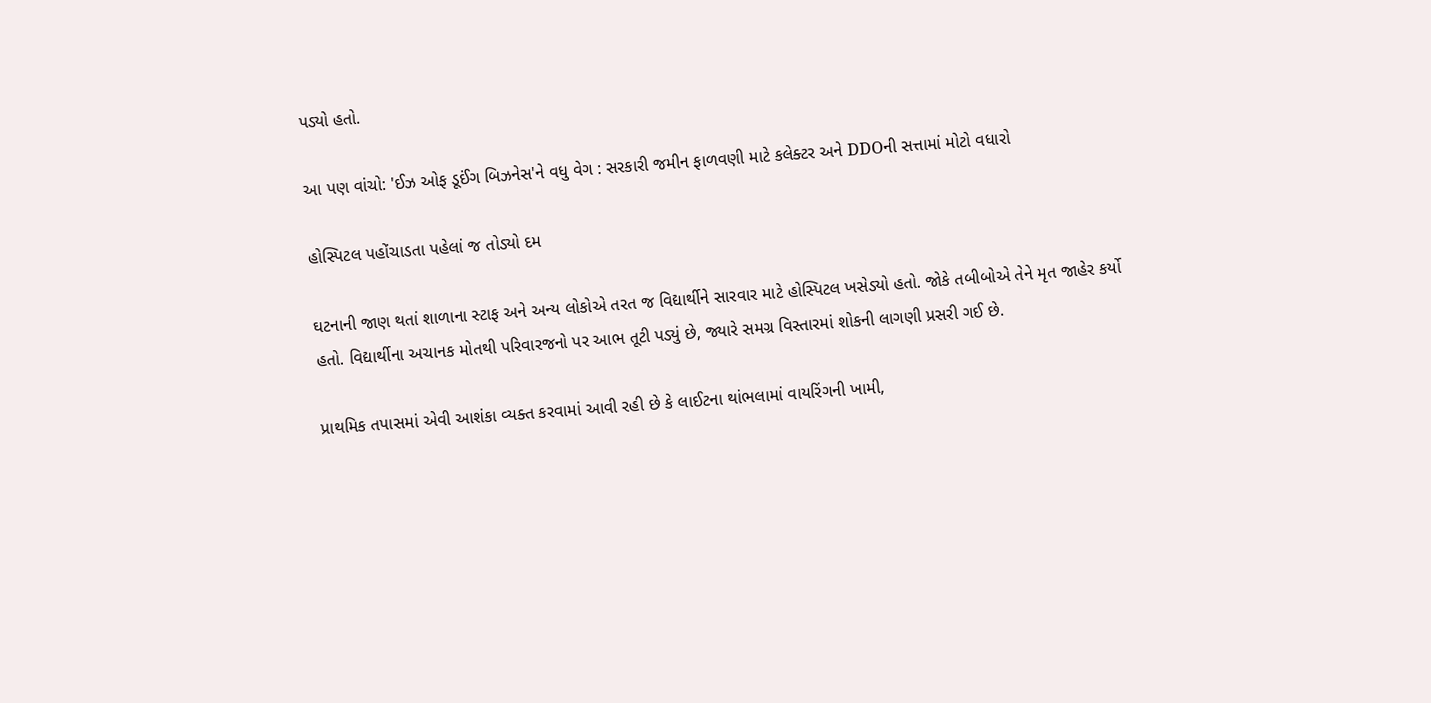પડ્યો હતો.

આ પણ વાંચો: 'ઈઝ ઓફ ડૂઈંગ બિઝનેસ'ને વધુ વેગ : સરકારી જમીન ફાળવણી માટે કલેક્ટર અને DDOની સત્તામાં મોટો વધારો

હોસ્પિટલ પહોંચાડતા પહેલાં જ તોડ્યો દમ

ઘટનાની જાણ થતાં શાળાના સ્ટાફ અને અન્ય લોકોએ તરત જ વિદ્યાર્થીને સારવાર માટે હોસ્પિટલ ખસેડ્યો હતો. જોકે તબીબોએ તેને મૃત જાહેર કર્યો હતો. વિદ્યાર્થીના અચાનક મોતથી પરિવારજનો પર આભ તૂટી પડ્યું છે, જ્યારે સમગ્ર વિસ્તારમાં શોકની લાગણી પ્રસરી ગઈ છે.

પ્રાથમિક તપાસમાં એવી આશંકા વ્યક્ત કરવામાં આવી રહી છે કે લાઈટના થાંભલામાં વાયરિંગની ખામી,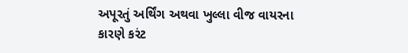અપૂરતું અર્થિંગ અથવા ખુલ્લા વીજ વાયરના કારણે કરંટ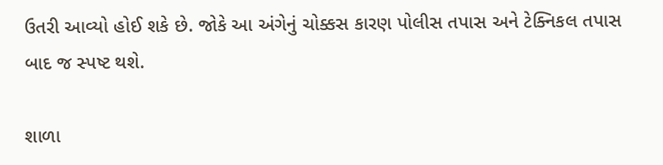ઉતરી આવ્યો હોઈ શકે છે. જોકે આ અંગેનું ચોક્કસ કારણ પોલીસ તપાસ અને ટેક્નિકલ તપાસ બાદ જ સ્પષ્ટ થશે.

શાળા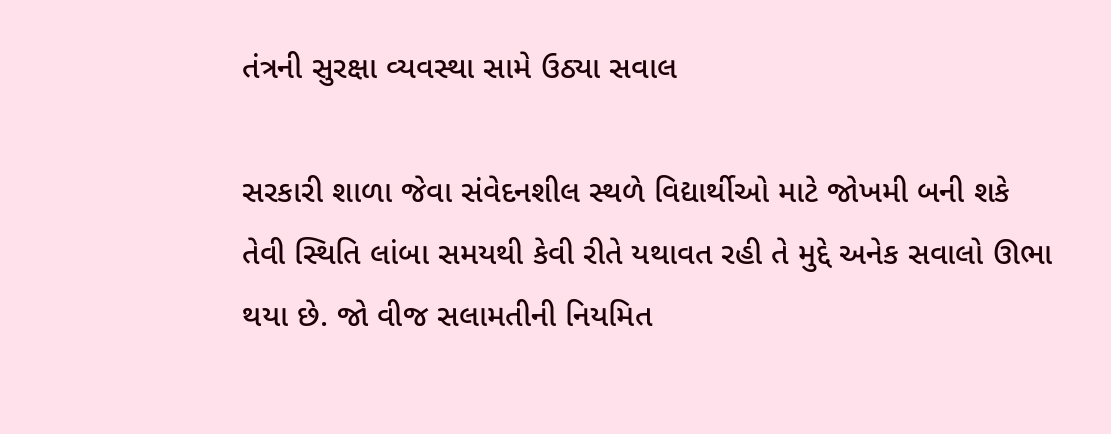તંત્રની સુરક્ષા વ્યવસ્થા સામે ઉઠ્યા સવાલ

સરકારી શાળા જેવા સંવેદનશીલ સ્થળે વિદ્યાર્થીઓ માટે જોખમી બની શકે તેવી સ્થિતિ લાંબા સમયથી કેવી રીતે યથાવત રહી તે મુદ્દે અનેક સવાલો ઊભા થયા છે. જો વીજ સલામતીની નિયમિત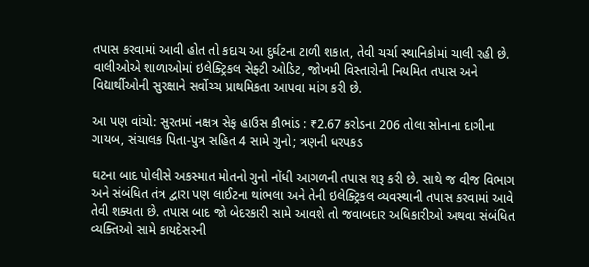તપાસ કરવામાં આવી હોત તો કદાચ આ દુર્ઘટના ટાળી શકાત, તેવી ચર્ચા સ્થાનિકોમાં ચાલી રહી છે. વાલીઓએ શાળાઓમાં ઇલેક્ટ્રિકલ સેફ્ટી ઓડિટ, જોખમી વિસ્તારોની નિયમિત તપાસ અને વિદ્યાર્થીઓની સુરક્ષાને સર્વોચ્ચ પ્રાથમિકતા આપવા માંગ કરી છે.

આ પણ વાંચો: સુરતમાં નક્ષત્ર સેફ હાઉસ કૌભાંડ : ₹2.67 કરોડના 206 તોલા સોનાના દાગીના ગાયબ, સંચાલક પિતા-પુત્ર સહિત 4 સામે ગુનો; ત્રણની ધરપકડ

ઘટના બાદ પોલીસે અકસ્માત મોતનો ગુનો નોંધી આગળની તપાસ શરૂ કરી છે. સાથે જ વીજ વિભાગ અને સંબંધિત તંત્ર દ્વારા પણ લાઈટના થાંભલા અને તેની ઇલેક્ટ્રિકલ વ્યવસ્થાની તપાસ કરવામાં આવે તેવી શક્યતા છે. તપાસ બાદ જો બેદરકારી સામે આવશે તો જવાબદાર અધિકારીઓ અથવા સંબંધિત વ્યક્તિઓ સામે કાયદેસરની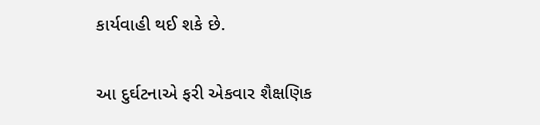કાર્યવાહી થઈ શકે છે.

આ દુર્ઘટનાએ ફરી એકવાર શૈક્ષણિક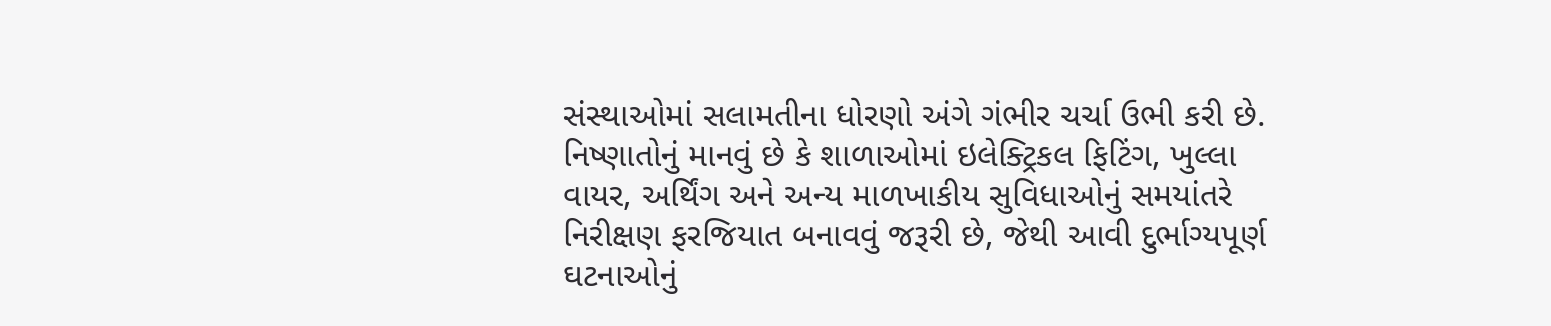સંસ્થાઓમાં સલામતીના ધોરણો અંગે ગંભીર ચર્ચા ઉભી કરી છે. નિષ્ણાતોનું માનવું છે કે શાળાઓમાં ઇલેક્ટ્રિકલ ફિટિંગ, ખુલ્લા વાયર, અર્થિંગ અને અન્ય માળખાકીય સુવિધાઓનું સમયાંતરે નિરીક્ષણ ફરજિયાત બનાવવું જરૂરી છે, જેથી આવી દુર્ભાગ્યપૂર્ણ ઘટનાઓનું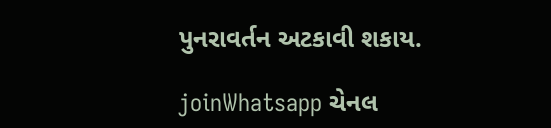પુનરાવર્તન અટકાવી શકાય.

joinWhatsapp ચેનલ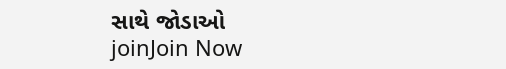સાથે જોડાઓ
joinJoin Now